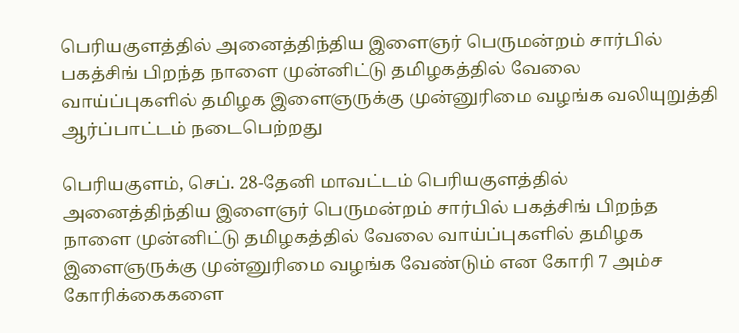பெரியகுளத்தில் அனைத்திந்திய இளைஞர் பெருமன்றம் சார்பில் பகத்சிங் பிறந்த நாளை முன்னிட்டு தமிழகத்தில் வேலை வாய்ப்புகளில் தமிழக இளைஞருக்கு முன்னுரிமை வழங்க வலியுறுத்தி ஆர்ப்பாட்டம் நடைபெற்றது

பெரியகுளம், செப். 28-தேனி மாவட்டம் பெரியகுளத்தில்
அனைத்திந்திய இளைஞர் பெருமன்றம் சார்பில் பகத்சிங் பிறந்த நாளை முன்னிட்டு தமிழகத்தில் வேலை வாய்ப்புகளில் தமிழக இளைஞருக்கு முன்னுரிமை வழங்க வேண்டும் என கோரி 7 அம்ச கோரிக்கைகளை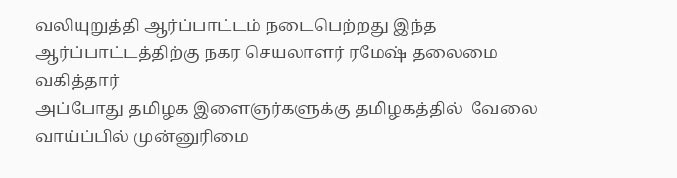வலியுறுத்தி ஆர்ப்பாட்டம் நடைபெற்றது இந்த ஆர்ப்பாட்டத்திற்கு நகர செயலாளர் ரமேஷ் தலைமை வகித்தார்
அப்போது தமிழக இளைஞர்களுக்கு தமிழகத்தில்  வேலை வாய்ப்பில் முன்னுரிமை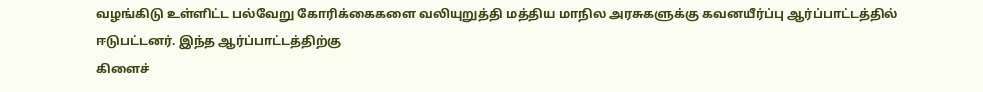வழங்கிடு உள்ளிட்ட பல்வேறு கோரிக்கைகளை வலியுறுத்தி மத்திய மாநில அரசுகளுக்கு கவனயீர்ப்பு ஆர்ப்பாட்டத்தில் ஈடுபட்டனர். இந்த ஆர்ப்பாட்டத்திற்கு
கிளைச்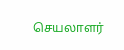செயலாளர்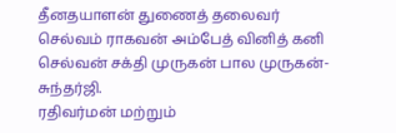தீனதயாளன் துணைத் தலைவர் செல்வம் ராகவன் அம்பேத் வினித் கனி செல்வன் சக்தி முருகன் பால முருகன்-சுந்தர்ஜி.
ரதிவர்மன் மற்றும்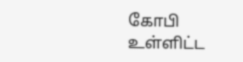கோபி உள்ளிட்ட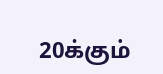20க்கும்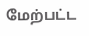மேற்பட்ட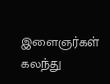இளைஞர்கள் கலந்து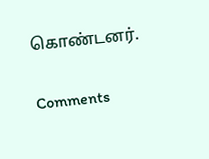கொண்டனர்.

Comments